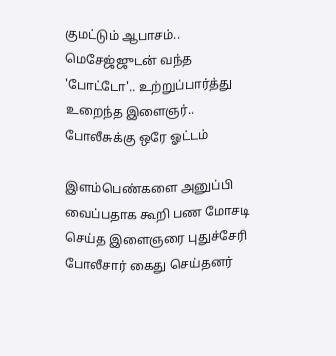குமட்டும் ஆபாசம்.. மெசேஜ்ஜுடன் வந்த 'போட்டோ'.. உற்றுப்பார்த்து உறைந்த இளைஞர்.. போலீசுக்கு ஒரே ஓட்டம்

இளம்பெண்களை அனுப்பி வைப்பதாக கூறி பண மோசடி செய்த இளைஞரை புதுச்சேரி போலீசார் கைது செய்தனர்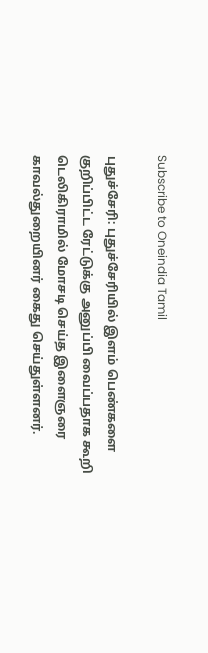Subscribe to Oneindia Tamil

புதுச்சேரி: புதுச்சேரியில் இளம் பெண்களை குறிப்பிட்ட ரேட்டுக்கு அனுப்பி வைப்பதாக கூறி டெலிகிராமில் மோசடி செய்த இளைஞரை காவல்துறையினர் கைது செய்துள்ளனர்.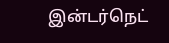இன்டர்நெட்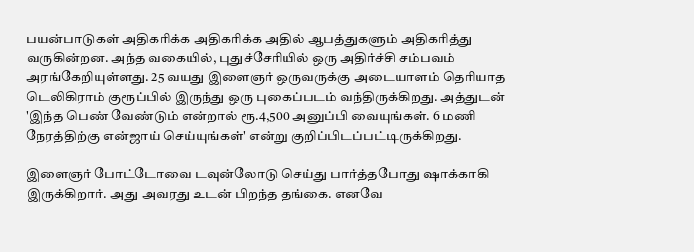பயன்பாடுகள் அதிகரிக்க அதிகரிக்க அதில் ஆபத்துகளும் அதிகரித்து வருகின்றன. அந்த வகையில், புதுச்சேரியில் ஒரு அதிர்ச்சி சம்பவம் அரங்கேறியுள்ளது. 25 வயது இளைஞர் ஒருவருக்கு அடையாளம் தெரியாத டெலிகிராம் குரூப்பில் இருந்து ஒரு புகைப்படம் வந்திருக்கிறது. அத்துடன் 'இந்த பெண் வேண்டும் என்றால் ரூ.4,500 அனுப்பி வையுங்கள். 6 மணி நேரத்திற்கு என்ஜாய் செய்யுங்கள்' என்று குறிப்பிடப்பட்டிருக்கிறது.

இளைஞர் போட்டோவை டவுன்லோடு செய்து பார்த்தபோது ஷாக்காகி இருக்கிறார். அது அவரது உடன் பிறந்த தங்கை. எனவே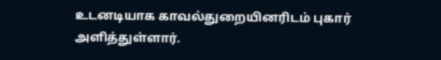உடனடியாக காவல்துறையினரிடம் புகார் அளித்துள்ளார்.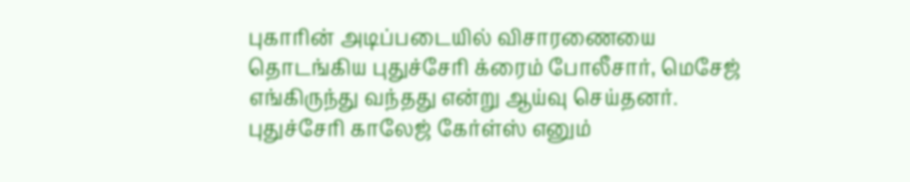புகாரின் அடிப்படையில் விசாரணையை தொடங்கிய புதுச்சேரி க்ரைம் போலீசார், மெசேஜ் எங்கிருந்து வந்தது என்று ஆய்வு செய்தனர். புதுச்சேரி காலேஜ் கேர்ள்ஸ் எனும்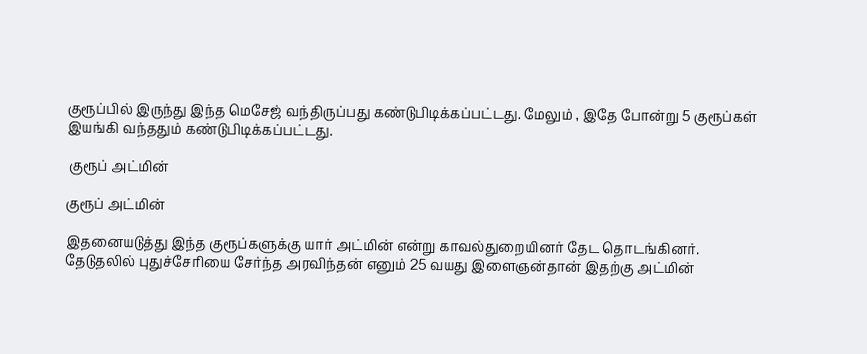குரூப்பில் இருந்து இந்த மெசேஜ் வந்திருப்பது கண்டுபிடிக்கப்பட்டது. மேலும் , இதே போன்று 5 குரூப்கள் இயங்கி வந்ததும் கண்டுபிடிக்கப்பட்டது.

 குரூப் அட்மின்

குரூப் அட்மின்

இதனையடுத்து இந்த குரூப்களுக்கு யார் அட்மின் என்று காவல்துறையினர் தேட தொடங்கினர். தேடுதலில் புதுச்சேரியை சேர்ந்த அரவிந்தன் எனும் 25 வயது இளைஞன்தான் இதற்கு அட்மின்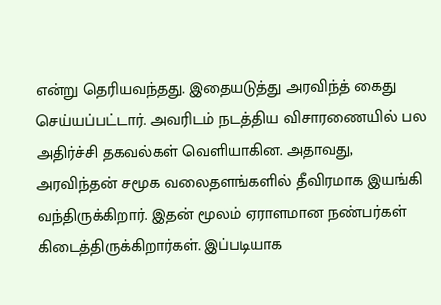என்று தெரியவந்தது. இதையடுத்து அரவிந்த் கைது செய்யப்பட்டார். அவரிடம் நடத்திய விசாரணையில் பல அதிர்ச்சி தகவல்கள் வெளியாகின. அதாவது, அரவிந்தன் சமூக வலைதளங்களில் தீவிரமாக இயங்கி வந்திருக்கிறார். இதன் மூலம் ஏராளமான நண்பர்கள் கிடைத்திருக்கிறார்கள். இப்படியாக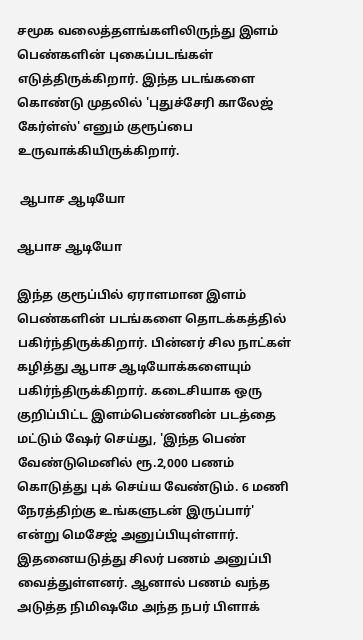சமூக வலைத்தளங்களிலிருந்து இளம் பெண்களின் புகைப்படங்கள் எடுத்திருக்கிறார். இந்த படங்களை கொண்டு முதலில் 'புதுச்சேரி காலேஜ் கேர்ள்ஸ்' எனும் குரூப்பை உருவாக்கியிருக்கிறார்.

 ஆபாச ஆடியோ

ஆபாச ஆடியோ

இந்த குரூப்பில் ஏராளமான இளம் பெண்களின் படங்களை தொடக்கத்தில் பகிர்ந்திருக்கிறார். பின்னர் சில நாட்கள் கழித்து ஆபாச ஆடியோக்களையும் பகிர்ந்திருக்கிறார். கடைசியாக ஒரு குறிப்பிட்ட இளம்பெண்ணின் படத்தை மட்டும் ஷேர் செய்து, 'இந்த பெண் வேண்டுமெனில் ரூ.2,000 பணம் கொடுத்து புக் செய்ய வேண்டும். 6 மணி நேரத்திற்கு உங்களுடன் இருப்பார்' என்று மெசேஜ் அனுப்பியுள்ளார். இதனையடுத்து சிலர் பணம் அனுப்பி வைத்துள்ளனர். ஆனால் பணம் வந்த அடுத்த நிமிஷமே அந்த நபர் பிளாக்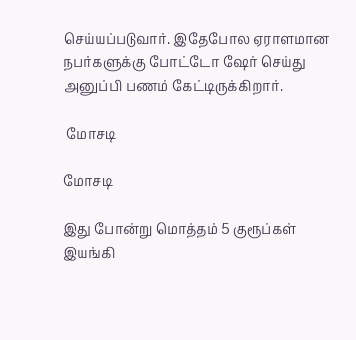செய்யப்படுவார். இதேபோல ஏராளமான நபர்களுக்கு போட்டோ ஷேர் செய்து அனுப்பி பணம் கேட்டிருக்கிறார்.

 மோசடி

மோசடி

இது போன்று மொத்தம் 5 குரூப்கள் இயங்கி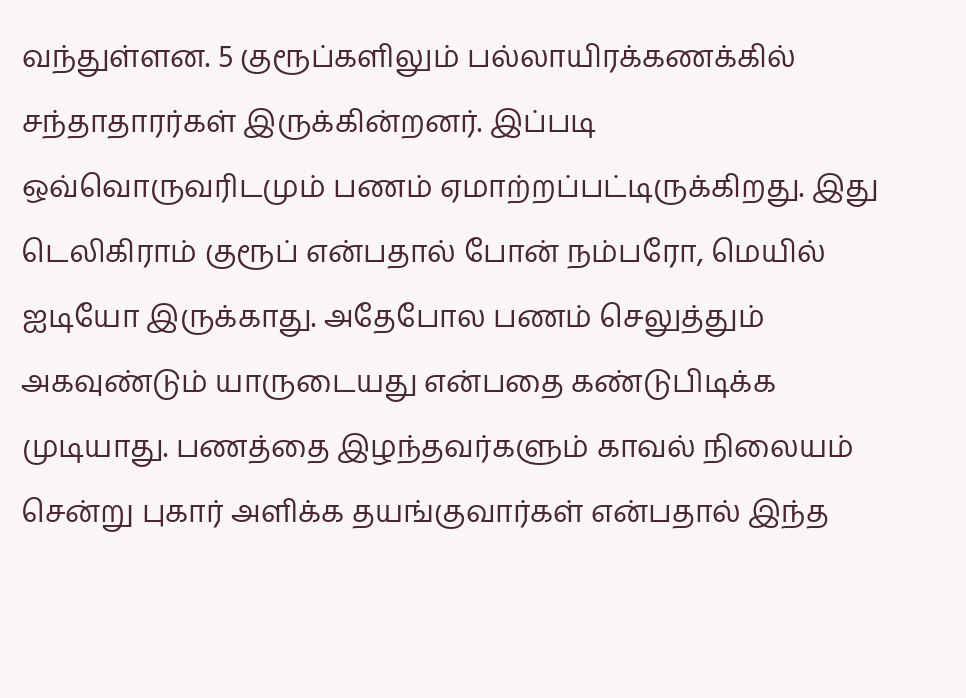வந்துள்ளன. 5 குரூப்களிலும் பல்லாயிரக்கணக்கில் சந்தாதாரர்கள் இருக்கின்றனர். இப்படி ஒவ்வொருவரிடமும் பணம் ஏமாற்றப்பட்டிருக்கிறது. இது டெலிகிராம் குரூப் என்பதால் போன் நம்பரோ, மெயில் ஐடியோ இருக்காது. அதேபோல பணம் செலுத்தும் அகவுண்டும் யாருடையது என்பதை கண்டுபிடிக்க முடியாது. பணத்தை இழந்தவர்களும் காவல் நிலையம் சென்று புகார் அளிக்க தயங்குவார்கள் என்பதால் இந்த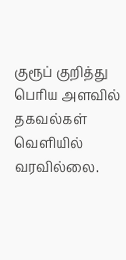குரூப் குறித்து பெரிய அளவில் தகவல்கள் வெளியில் வரவில்லை.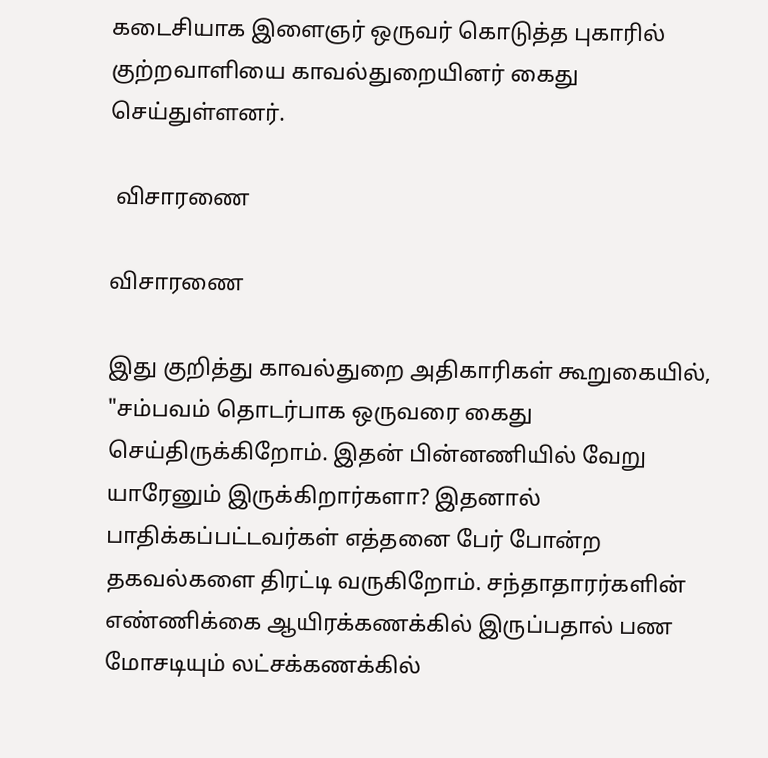கடைசியாக இளைஞர் ஒருவர் கொடுத்த புகாரில் குற்றவாளியை காவல்துறையினர் கைது செய்துள்ளனர்.

 விசாரணை

விசாரணை

இது குறித்து காவல்துறை அதிகாரிகள் கூறுகையில், "சம்பவம் தொடர்பாக ஒருவரை கைது செய்திருக்கிறோம். இதன் பின்னணியில் வேறு யாரேனும் இருக்கிறார்களா? இதனால் பாதிக்கப்பட்டவர்கள் எத்தனை பேர் போன்ற தகவல்களை திரட்டி வருகிறோம். சந்தாதாரர்களின் எண்ணிக்கை ஆயிரக்கணக்கில் இருப்பதால் பண மோசடியும் லட்சக்கணக்கில்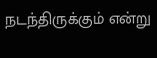நடந்திருக்கும் என்று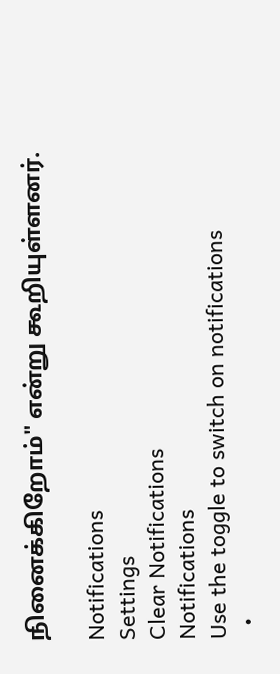நினைக்கிறோம்" என்று கூறியுள்ளனர்.

Notifications
Settings
Clear Notifications
Notifications
Use the toggle to switch on notifications
  •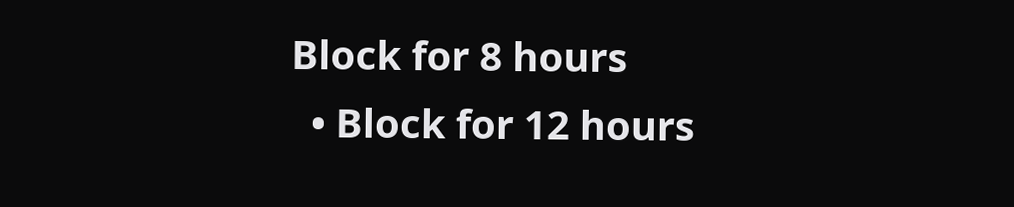Block for 8 hours
  • Block for 12 hours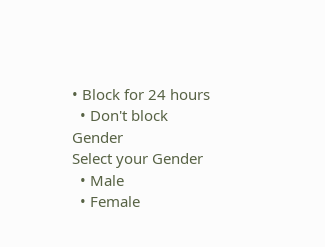• Block for 24 hours
  • Don't block
Gender
Select your Gender
  • Male
  • Female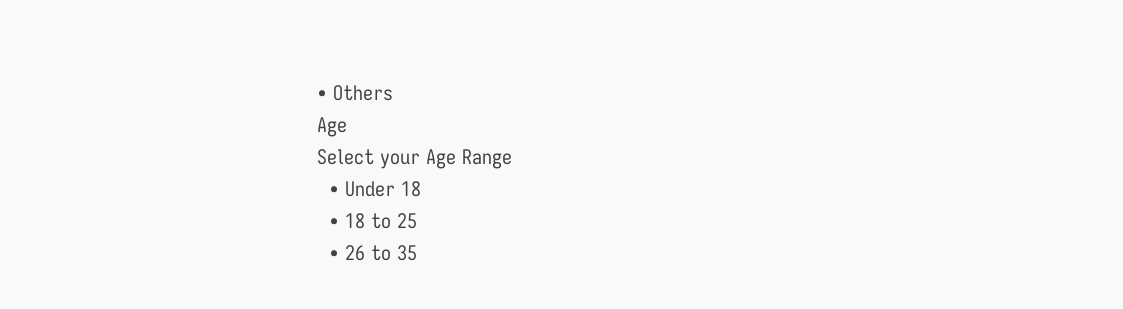• Others
Age
Select your Age Range
  • Under 18
  • 18 to 25
  • 26 to 35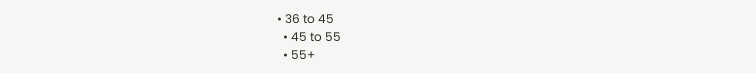• 36 to 45
  • 45 to 55
  • 55+